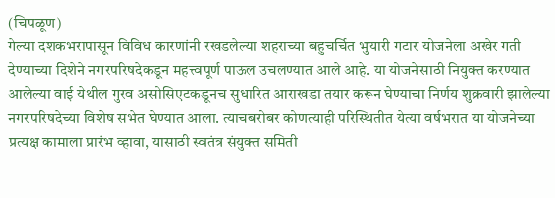(चिपळूण)
गेल्या दशकभरापासून विविध कारणांनी रखडलेल्या शहराच्या बहुचर्चित भुयारी गटार योजनेला अखेर गती देण्याच्या दिशेने नगरपरिषदेकडून महत्त्वपूर्ण पाऊल उचलण्यात आले आहे. या योजनेसाठी नियुक्त करण्यात आलेल्या वाई येथील गुरव असोसिएटकडूनच सुधारित आराखडा तयार करून घेण्याचा निर्णय शुक्रवारी झालेल्या नगरपरिषदेच्या विशेष सभेत घेण्यात आला. त्याचबरोबर कोणत्याही परिस्थितीत येत्या वर्षभरात या योजनेच्या प्रत्यक्ष कामाला प्रारंभ व्हावा, यासाठी स्वतंत्र संयुक्त समिती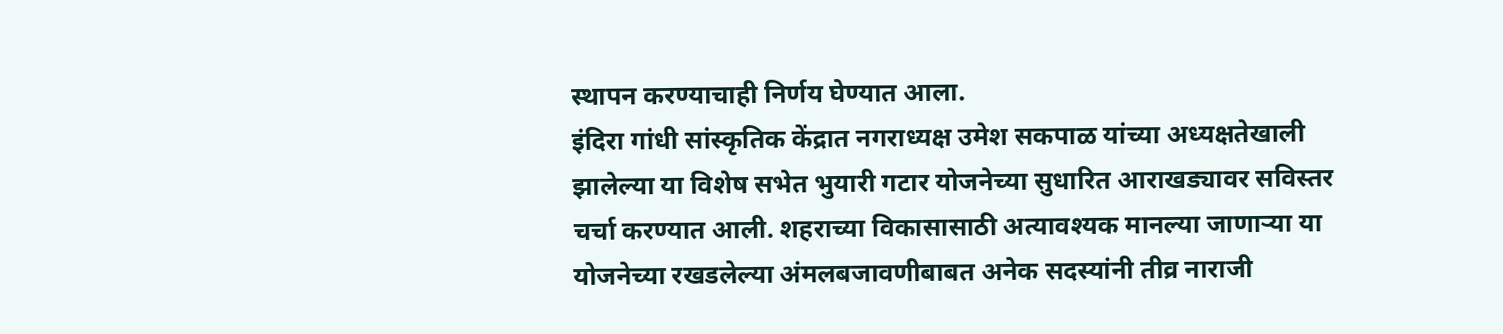स्थापन करण्याचाही निर्णय घेण्यात आला.
इंदिरा गांधी सांस्कृतिक केंद्रात नगराध्यक्ष उमेश सकपाळ यांच्या अध्यक्षतेखाली झालेल्या या विशेष सभेत भुयारी गटार योजनेच्या सुधारित आराखड्यावर सविस्तर चर्चा करण्यात आली. शहराच्या विकासासाठी अत्यावश्यक मानल्या जाणाऱ्या या योजनेच्या रखडलेल्या अंमलबजावणीबाबत अनेक सदस्यांनी तीव्र नाराजी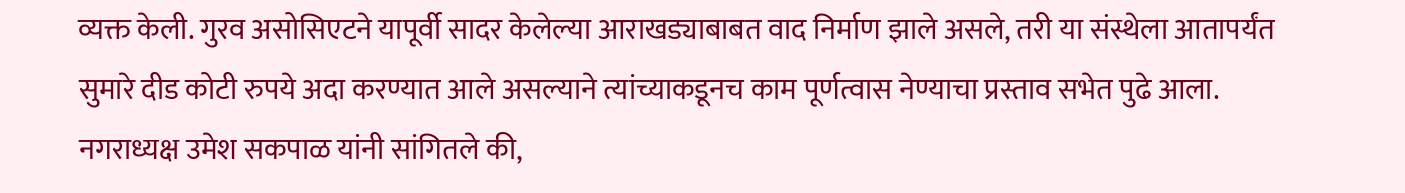व्यक्त केली. गुरव असोसिएटने यापूर्वी सादर केलेल्या आराखड्याबाबत वाद निर्माण झाले असले, तरी या संस्थेला आतापर्यंत सुमारे दीड कोटी रुपये अदा करण्यात आले असल्याने त्यांच्याकडूनच काम पूर्णत्वास नेण्याचा प्रस्ताव सभेत पुढे आला.
नगराध्यक्ष उमेश सकपाळ यांनी सांगितले की,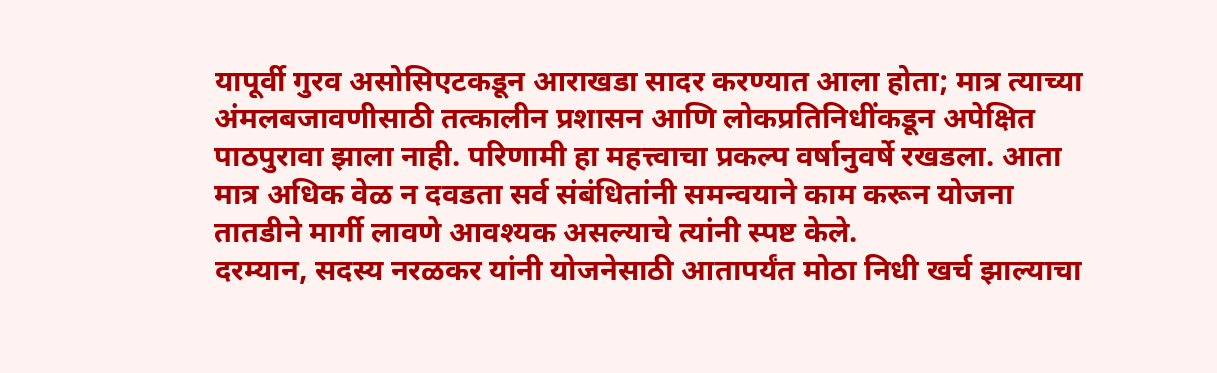यापूर्वी गुरव असोसिएटकडून आराखडा सादर करण्यात आला होता; मात्र त्याच्या अंमलबजावणीसाठी तत्कालीन प्रशासन आणि लोकप्रतिनिधींकडून अपेक्षित पाठपुरावा झाला नाही. परिणामी हा महत्त्वाचा प्रकल्प वर्षानुवर्षे रखडला. आता मात्र अधिक वेळ न दवडता सर्व संबंधितांनी समन्वयाने काम करून योजना तातडीने मार्गी लावणे आवश्यक असल्याचे त्यांनी स्पष्ट केले.
दरम्यान, सदस्य नरळकर यांनी योजनेसाठी आतापर्यंत मोठा निधी खर्च झाल्याचा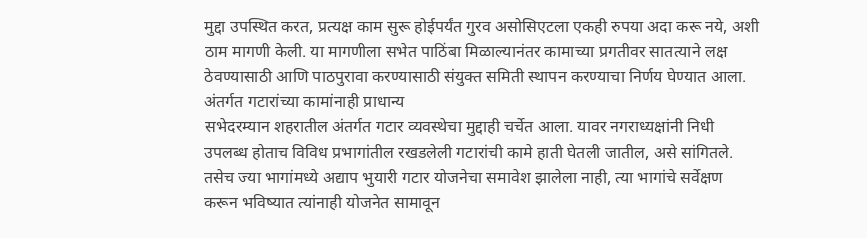मुद्दा उपस्थित करत, प्रत्यक्ष काम सुरू होईपर्यंत गुरव असोसिएटला एकही रुपया अदा करू नये, अशी ठाम मागणी केली. या मागणीला सभेत पाठिंबा मिळाल्यानंतर कामाच्या प्रगतीवर सातत्याने लक्ष ठेवण्यासाठी आणि पाठपुरावा करण्यासाठी संयुक्त समिती स्थापन करण्याचा निर्णय घेण्यात आला.
अंतर्गत गटारांच्या कामांनाही प्राधान्य
सभेदरम्यान शहरातील अंतर्गत गटार व्यवस्थेचा मुद्दाही चर्चेत आला. यावर नगराध्यक्षांनी निधी उपलब्ध होताच विविध प्रभागांतील रखडलेली गटारांची कामे हाती घेतली जातील, असे सांगितले. तसेच ज्या भागांमध्ये अद्याप भुयारी गटार योजनेचा समावेश झालेला नाही, त्या भागांचे सर्वेक्षण करून भविष्यात त्यांनाही योजनेत सामावून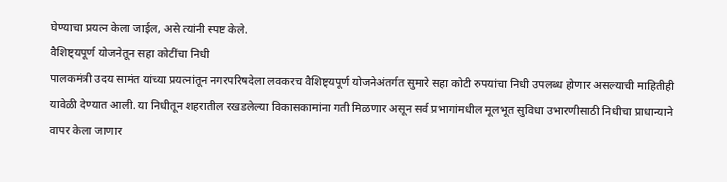घेण्याचा प्रयत्न केला जाईल, असे त्यांनी स्पष्ट केले.
वैशिष्ट्यपूर्ण योजनेतून सहा कोटींचा निधी
पालकमंत्री उदय सामंत यांच्या प्रयत्नांतून नगरपरिषदेला लवकरच वैशिष्ट्यपूर्ण योजनेअंतर्गत सुमारे सहा कोटी रुपयांचा निधी उपलब्ध होणार असल्याची माहितीही यावेळी देण्यात आली. या निधीतून शहरातील रखडलेल्या विकासकामांना गती मिळणार असून सर्व प्रभागांमधील मूलभूत सुविधा उभारणीसाठी निधीचा प्राधान्याने वापर केला जाणार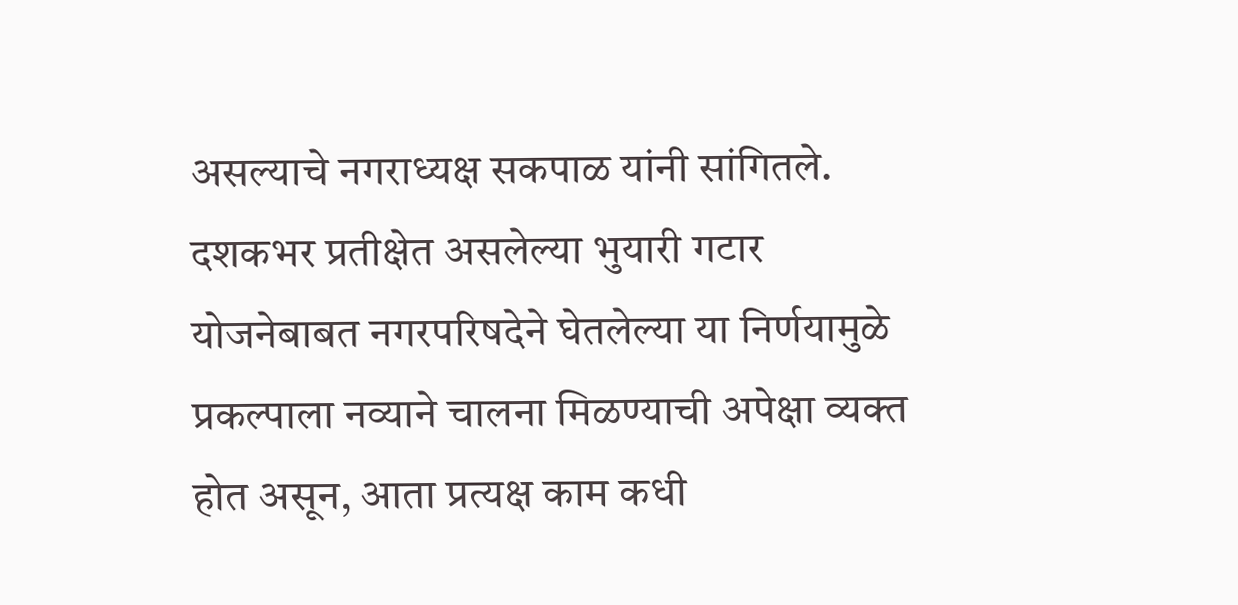असल्याचे नगराध्यक्ष सकपाळ यांनी सांगितले. दशकभर प्रतीक्षेत असलेल्या भुयारी गटार योजनेबाबत नगरपरिषदेने घेतलेल्या या निर्णयामुळे प्रकल्पाला नव्याने चालना मिळण्याची अपेक्षा व्यक्त होत असून, आता प्रत्यक्ष काम कधी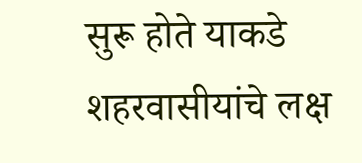सुरू होते याकडे शहरवासीयांचे लक्ष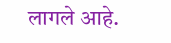लागले आहे.